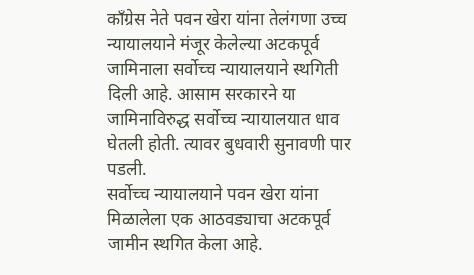काँग्रेस नेते पवन खेरा यांना तेलंगणा उच्च न्यायालयाने मंजूर केलेल्या अटकपूर्व जामिनाला सर्वोच्च न्यायालयाने स्थगिती दिली आहे. आसाम सरकारने या जामिनाविरुद्ध सर्वोच्च न्यायालयात धाव घेतली होती. त्यावर बुधवारी सुनावणी पार पडली.
सर्वोच्च न्यायालयाने पवन खेरा यांना मिळालेला एक आठवड्याचा अटकपूर्व जामीन स्थगित केला आहे.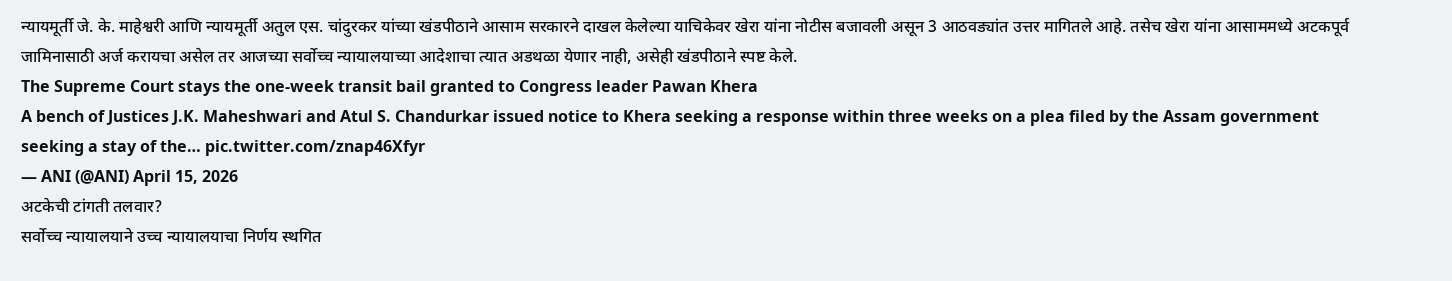न्यायमूर्ती जे. के. माहेश्वरी आणि न्यायमूर्ती अतुल एस. चांदुरकर यांच्या खंडपीठाने आसाम सरकारने दाखल केलेल्या याचिकेवर खेरा यांना नोटीस बजावली असून 3 आठवड्यांत उत्तर मागितले आहे. तसेच खेरा यांना आसाममध्ये अटकपूर्व जामिनासाठी अर्ज करायचा असेल तर आजच्या सर्वोच्च न्यायालयाच्या आदेशाचा त्यात अडथळा येणार नाही, असेही खंडपीठाने स्पष्ट केले.
The Supreme Court stays the one-week transit bail granted to Congress leader Pawan Khera
A bench of Justices J.K. Maheshwari and Atul S. Chandurkar issued notice to Khera seeking a response within three weeks on a plea filed by the Assam government seeking a stay of the… pic.twitter.com/znap46Xfyr
— ANI (@ANI) April 15, 2026
अटकेची टांगती तलवार?
सर्वोच्च न्यायालयाने उच्च न्यायालयाचा निर्णय स्थगित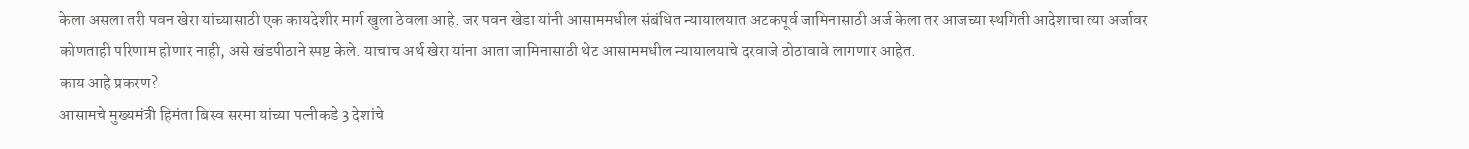केला असला तरी पवन खेरा यांच्यासाठी एक कायदेशीर मार्ग खुला ठेवला आहे. जर पवन खेडा यांनी आसाममधील संबंधित न्यायालयात अटकपूर्व जामिनासाठी अर्ज केला तर आजच्या स्थगिती आदेशाचा त्या अर्जावर कोणताही परिणाम होणार नाही, असे खंडपीठाने स्पष्ट केले. याचाच अर्थ खेरा यांना आता जामिनासाठी थेट आसाममधील न्यायालयाचे दरवाजे ठोठावावे लागणार आहेत.
काय आहे प्रकरण?
आसामचे मुख्यमंत्री हिमंता बिस्व सरमा यांच्या पत्नीकडे 3 देशांचे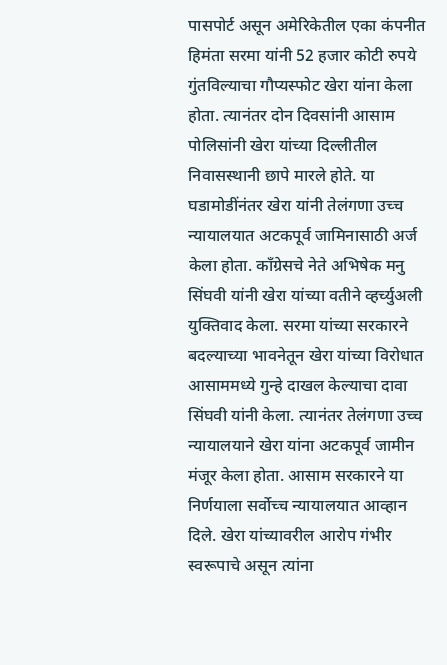पासपोर्ट असून अमेरिकेतील एका कंपनीत हिमंता सरमा यांनी 52 हजार कोटी रुपये गुंतविल्याचा गौप्यस्फोट खेरा यांना केला होता. त्यानंतर दोन दिवसांनी आसाम पोलिसांनी खेरा यांच्या दिल्लीतील निवासस्थानी छापे मारले होते. या घडामोडींनंतर खेरा यांनी तेलंगणा उच्च न्यायालयात अटकपूर्व जामिनासाठी अर्ज केला होता. काँग्रेसचे नेते अभिषेक मनु सिंघवी यांनी खेरा यांच्या वतीने व्हर्च्युअली युक्तिवाद केला. सरमा यांच्या सरकारने बदल्याच्या भावनेतून खेरा यांच्या विरोधात आसाममध्ये गुन्हे दाखल केल्याचा दावा सिंघवी यांनी केला. त्यानंतर तेलंगणा उच्च न्यायालयाने खेरा यांना अटकपूर्व जामीन मंजूर केला होता. आसाम सरकारने या निर्णयाला सर्वोच्च न्यायालयात आव्हान दिले. खेरा यांच्यावरील आरोप गंभीर स्वरूपाचे असून त्यांना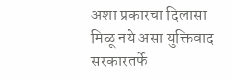अशा प्रकारचा दिलासा मिळू नये असा युक्तिवाद सरकारतर्फे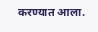करण्यात आला.